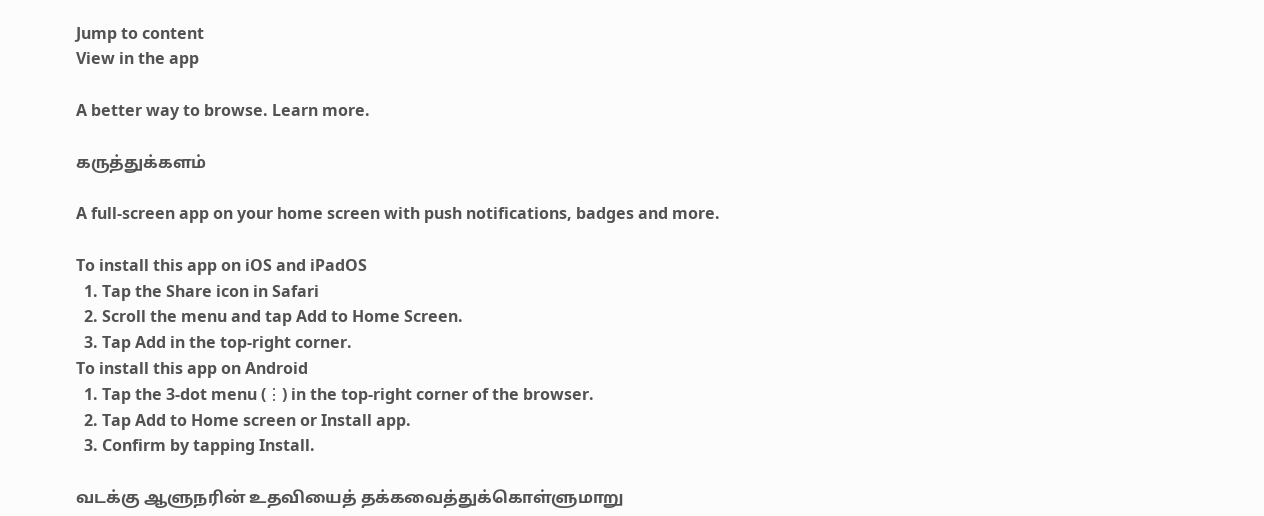Jump to content
View in the app

A better way to browse. Learn more.

கருத்துக்களம்

A full-screen app on your home screen with push notifications, badges and more.

To install this app on iOS and iPadOS
  1. Tap the Share icon in Safari
  2. Scroll the menu and tap Add to Home Screen.
  3. Tap Add in the top-right corner.
To install this app on Android
  1. Tap the 3-dot menu (⋮) in the top-right corner of the browser.
  2. Tap Add to Home screen or Install app.
  3. Confirm by tapping Install.

வடக்கு ஆளுநரின் உதவியைத் தக்கவைத்துக்கொள்ளுமாறு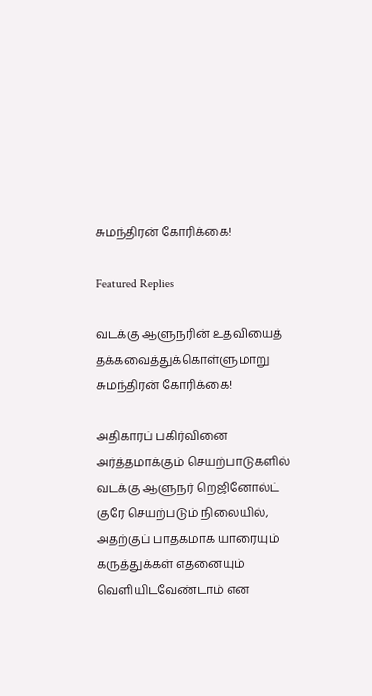சுமந்திரன் கோரிக்கை!

Featured Replies

வடக்கு ஆளுநரின் உதவியைத் தக்கவைத்துக்கொள்ளுமாறு சுமந்திரன் கோரிக்கை!

அதிகாரப் பகிர்வினை அர்த்தமாக்கும் செயற்பாடுகளில் வடக்கு ஆளுநர் றெஜினோல்ட் குரே செயற்படும் நிலையில், அதற்குப் பாதகமாக யாரையும் கருத்துக்கள் எதனையும் வெளியிடவேண்டாம் என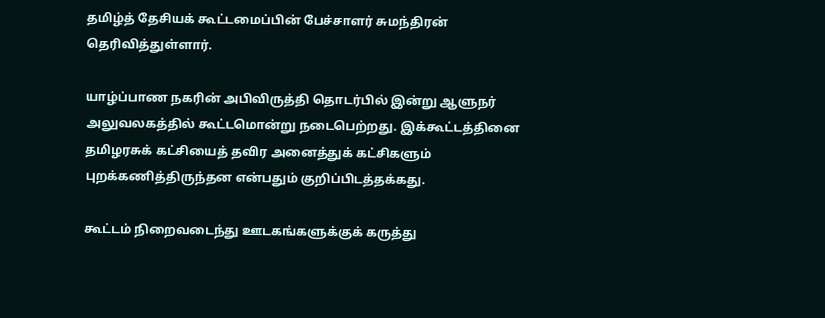தமிழ்த் தேசியக் கூட்டமைப்பின் பேச்சாளர் சுமந்திரன் தெரிவித்துள்ளார்.

யாழ்ப்பாண நகரின் அபிவிருத்தி தொடர்பில் இன்று ஆளுநர் அலுவலகத்தில் கூட்டமொன்று நடைபெற்றது. இக்கூட்டத்தினை தமிழரசுக் கட்சியைத் தவிர அனைத்துக் கட்சிகளும் புறக்கணித்திருந்தன என்பதும் குறிப்பிடத்தக்கது.

கூட்டம் நிறைவடைந்து ஊடகங்களுக்குக் கருத்து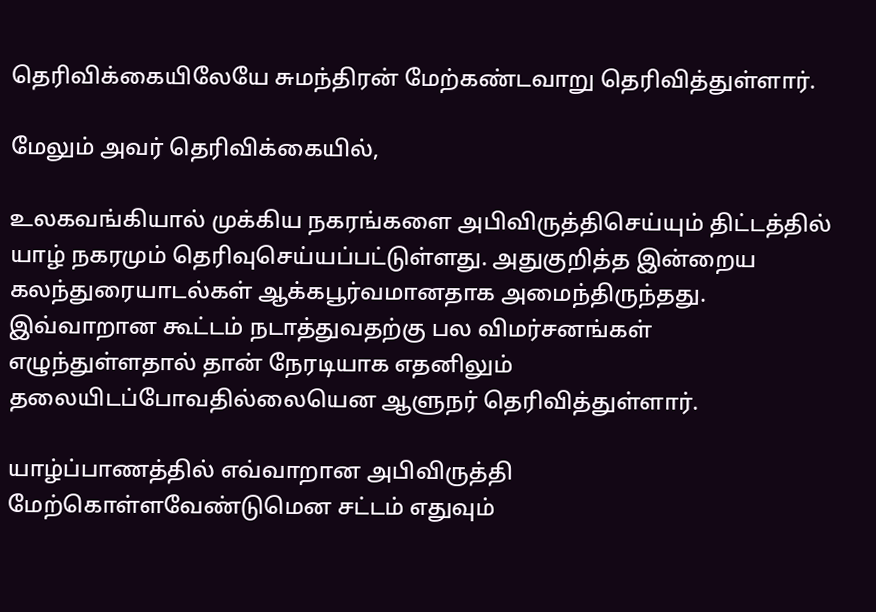தெரிவிக்கையிலேயே சுமந்திரன் மேற்கண்டவாறு தெரிவித்துள்ளார்.

மேலும் அவர் தெரிவிக்கையில்,

உலகவங்கியால் முக்கிய நகரங்களை அபிவிருத்திசெய்யும் திட்டத்தில் யாழ் நகரமும் தெரிவுசெய்யப்பட்டுள்ளது. அதுகுறித்த இன்றைய கலந்துரையாடல்கள் ஆக்கபூர்வமானதாக அமைந்திருந்தது. இவ்வாறான கூட்டம் நடாத்துவதற்கு பல விமர்சனங்கள் எழுந்துள்ளதால் தான் நேரடியாக எதனிலும் தலையிடப்போவதில்லையென ஆளுநர் தெரிவித்துள்ளார்.

யாழ்ப்பாணத்தில் எவ்வாறான அபிவிருத்தி மேற்கொள்ளவேண்டுமென சட்டம் எதுவும்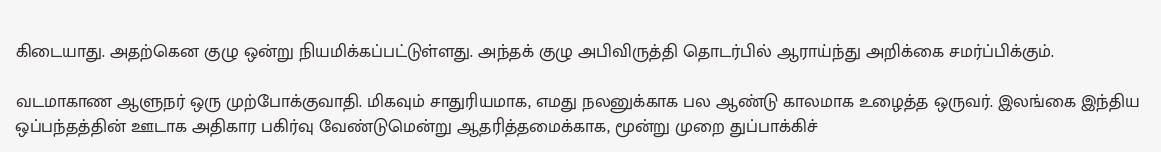கிடையாது. அதற்கென குழு ஒன்று நியமிக்கப்பட்டுள்ளது. அந்தக் குழு அபிவிருத்தி தொடர்பில் ஆராய்ந்து அறிக்கை சமர்ப்பிக்கும்.

வடமாகாண ஆளுநர் ஒரு முற்போக்குவாதி. மிகவும் சாதுரியமாக, எமது நலனுக்காக பல ஆண்டு காலமாக உழைத்த ஒருவர். இலங்கை இந்திய ஒப்பந்தத்தின் ஊடாக அதிகார பகிர்வு வேண்டுமென்று ஆதரித்தமைக்காக, மூன்று முறை துப்பாக்கிச்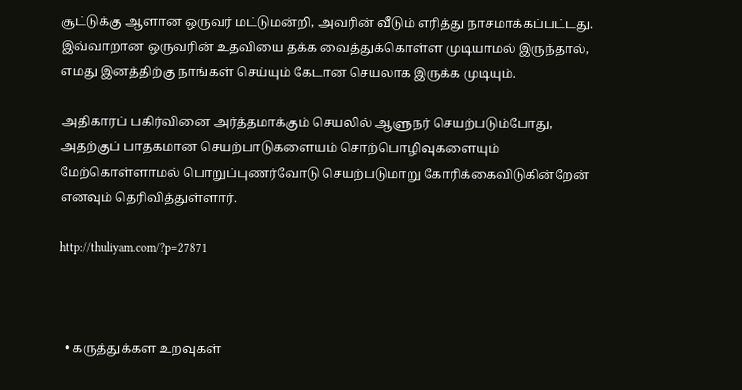சூட்டுக்கு ஆளான ஒருவர் மட்டுமன்றி, அவரின் வீடும் எரித்து நாசமாக்கப்பட்டது. இவ்வாறான ஒருவரின் உதவியை தக்க வைத்துக்கொள்ள முடியாமல் இருந்தால், எமது இனத்திற்கு நாங்கள் செய்யும் கேடான செயலாக இருக்க முடியும்.

அதிகாரப் பகிர்வினை அர்த்தமாக்கும் செயலில் ஆளுநர் செயற்படும்போது, அதற்குப் பாதகமான செயற்பாடுகளையம் சொற்பொழிவுகளையும் மேற்கொள்ளாமல் பொறுப்புணர்வோடு செயற்படுமாறு கோரிக்கைவிடுகின்றேன் எனவும் தெரிவித்துள்ளார்.

http://thuliyam.com/?p=27871



  • கருத்துக்கள உறவுகள்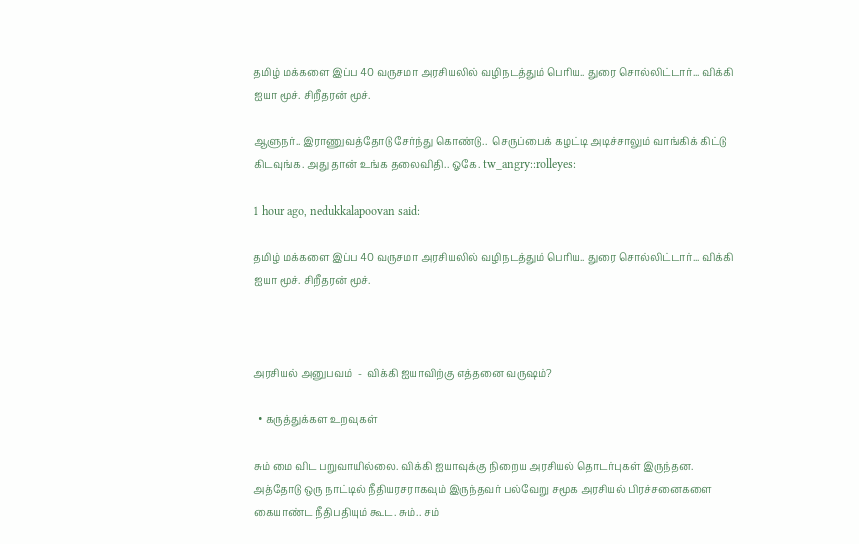தமிழ் மக்களை இப்ப 40 வருசமா அரசியலில் வழிநடத்தும் பெரிய.. துரை சொல்லிட்டார்... விக்கி ஐயா மூச். சிறீதரன் மூச்.

ஆளுநர்.. இராணுவத்தோடு சேர்ந்து கொண்டு..  செருப்பைக் கழட்டி அடிச்சாலும் வாங்கிக் கிட்டு கிடவுங்க. அது தான் உங்க தலைவிதி.. ஓகே. tw_angry::rolleyes:

1 hour ago, nedukkalapoovan said:

தமிழ் மக்களை இப்ப 40 வருசமா அரசியலில் வழிநடத்தும் பெரிய.. துரை சொல்லிட்டார்... விக்கி ஐயா மூச். சிறீதரன் மூச்.



அரசியல் அனுபவம்  -  விக்கி ஐயாவிற்கு எத்தனை வருஷம்?

  • கருத்துக்கள உறவுகள்

சும் மை விட பறுவாயில்லை. விக்கி ஐயாவுக்கு நிறைய அரசியல் தொடர்புகள் இருந்தன. அத்தோடு ஒரு நாட்டில் நீதியரசராகவும் இருந்தவர் பல்வேறு சமூக அரசியல் பிரச்சனைகளை கையாண்ட நீதிபதியும் கூட. சும்.. சம்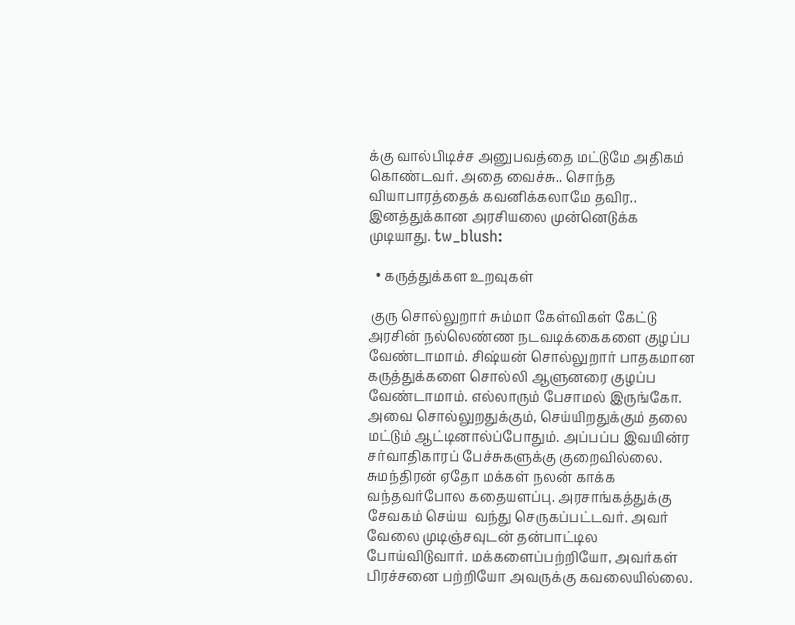க்கு வால்பிடிச்ச அனுபவத்தை மட்டுமே அதிகம் கொண்டவர். அதை வைச்சு.. சொந்த வியாபாரத்தைக் கவனிக்கலாமே தவிர.. இனத்துக்கான அரசியலை முன்னெடுக்க முடியாது. tw_blush:

  • கருத்துக்கள உறவுகள்

 குரு சொல்லுறார் சும்மா கேள்விகள் கேட்டு அரசின் நல்லெண்ண நடவடிக்கைகளை குழப்ப வேண்டாமாம். சிஷ்யன் சொல்லுறார் பாதகமான கருத்துக்களை சொல்லி ஆளுனரை குழப்ப வேண்டாமாம். எல்லாரும் பேசாமல் இருங்கோ. அவை சொல்லுறதுக்கும், செய்யிறதுக்கும் தலை மட்டும் ஆட்டினால்ப்போதும். அப்பப்ப இவயின்ர சர்வாதிகாரப் பேச்சுகளுக்கு குறைவில்லை. சுமந்திரன் ஏதோ மக்கள் நலன் காக்க வந்தவர்போல கதையளப்பு. அரசாங்கத்துக்கு சேவகம் செய்ய  வந்து செருகப்பட்டவர். அவர் வேலை முடிஞ்சவுடன் தன்பாட்டில போய்விடுவார். மக்களைப்பற்றியோ, அவர்கள் பிரச்சனை பற்றியோ அவருக்கு கவலையில்லை.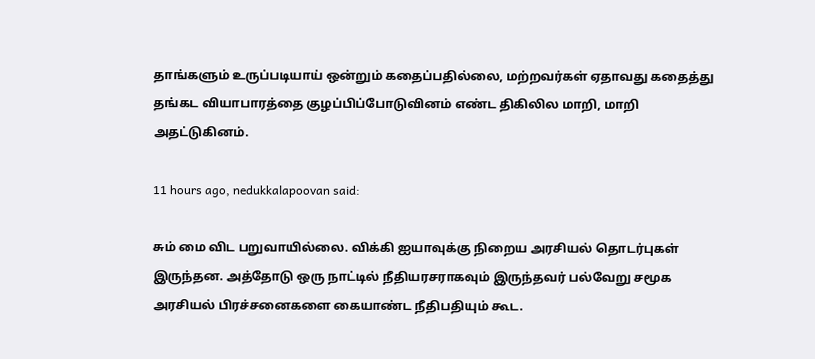தாங்களும் உருப்படியாய் ஒன்றும் கதைப்பதில்லை, மற்றவர்கள் ஏதாவது கதைத்து தங்கட வியாபாரத்தை குழப்பிப்போடுவினம் எண்ட திகிலில மாறி, மாறி அதட்டுகினம்.

11 hours ago, nedukkalapoovan said:

சும் மை விட பறுவாயில்லை. விக்கி ஐயாவுக்கு நிறைய அரசியல் தொடர்புகள் இருந்தன. அத்தோடு ஒரு நாட்டில் நீதியரசராகவும் இருந்தவர் பல்வேறு சமூக அரசியல் பிரச்சனைகளை கையாண்ட நீதிபதியும் கூட.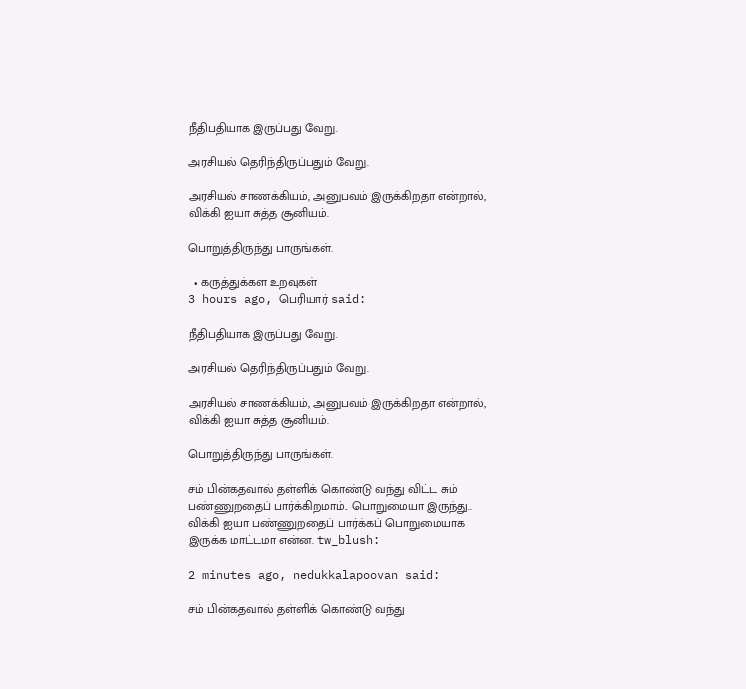நீதிபதியாக இருப்பது வேறு.

அரசியல் தெரிந்திருப்பதும் வேறு.

அரசியல் சாணக்கியம், அனுபவம் இருக்கிறதா என்றால், விக்கி ஐயா சுத்த சூனியம்.

பொறுத்திருந்து பாருங்கள்.

  • கருத்துக்கள உறவுகள்
3 hours ago, பெரியார் said:

நீதிபதியாக இருப்பது வேறு.

அரசியல் தெரிந்திருப்பதும் வேறு.

அரசியல் சாணக்கியம், அனுபவம் இருக்கிறதா என்றால், விக்கி ஐயா சுத்த சூனியம்.

பொறுத்திருந்து பாருங்கள்.

சம் பின்கதவால் தள்ளிக் கொண்டு வந்து விட்ட சும் பண்ணுறதைப் பார்க்கிறமாம்.. பொறுமையா இருந்து.. விக்கி ஐயா பண்ணுறதைப் பார்க்கப் பொறுமையாக இருக்க மாட்டமா என்ன. tw_blush:

2 minutes ago, nedukkalapoovan said:

சம் பின்கதவால் தள்ளிக் கொண்டு வந்து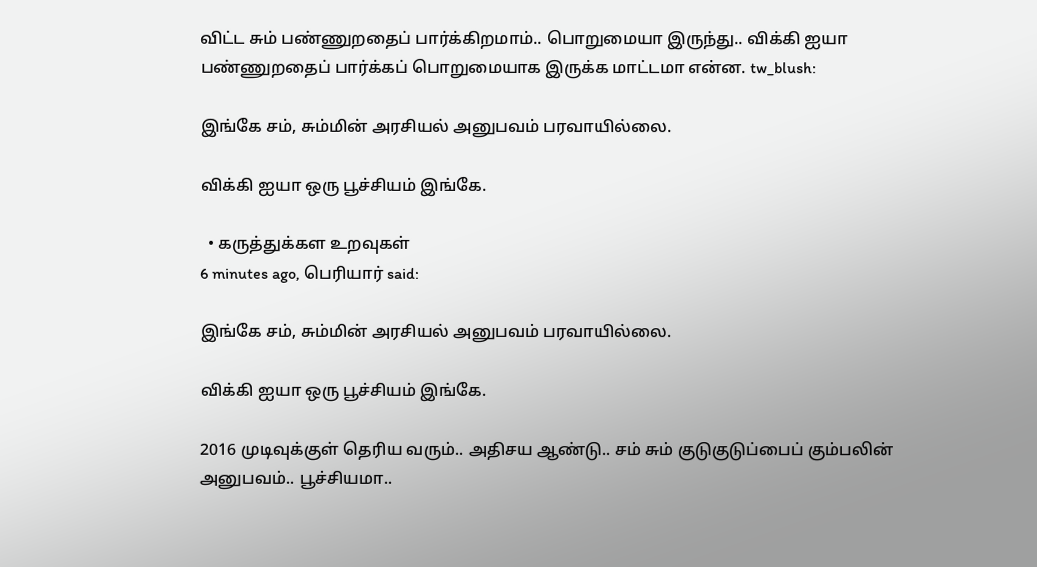விட்ட சும் பண்ணுறதைப் பார்க்கிறமாம்.. பொறுமையா இருந்து.. விக்கி ஐயா பண்ணுறதைப் பார்க்கப் பொறுமையாக இருக்க மாட்டமா என்ன. tw_blush:

இங்கே சம், சும்மின் அரசியல் அனுபவம் பரவாயில்லை.

விக்கி ஐயா ஒரு பூச்சியம் இங்கே.

  • கருத்துக்கள உறவுகள்
6 minutes ago, பெரியார் said:

இங்கே சம், சும்மின் அரசியல் அனுபவம் பரவாயில்லை.

விக்கி ஐயா ஒரு பூச்சியம் இங்கே.

2016 முடிவுக்குள் தெரிய வரும்.. அதிசய ஆண்டு.. சம் சும் குடுகுடுப்பைப் கும்பலின் அனுபவம்.. பூச்சியமா..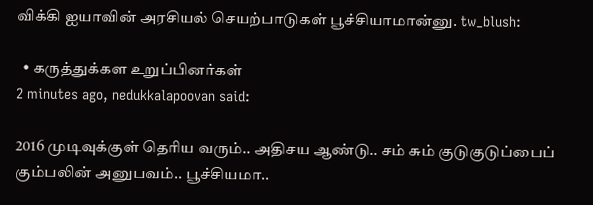விக்கி ஐயாவின் அரசியல் செயற்பாடுகள் பூச்சியாமான்னு. tw_blush:

  • கருத்துக்கள உறுப்பினர்கள்
2 minutes ago, nedukkalapoovan said:

2016 முடிவுக்குள் தெரிய வரும்.. அதிசய ஆண்டு.. சம் சும் குடுகுடுப்பைப் கும்பலின் அனுபவம்.. பூச்சியமா..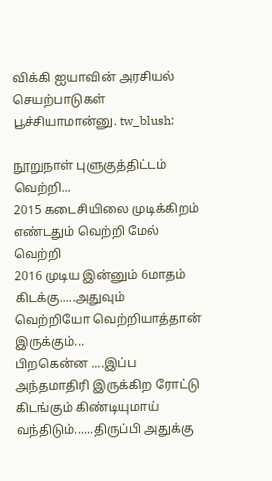விக்கி ஐயாவின் அரசியல் செயற்பாடுகள் பூச்சியாமான்னு. tw_blush:

நூறுநாள் புளுகுத்திட்டம் வெற்றி...
2015 கடைசியிலை முடிக்கிறம் எண்டதும் வெற்றி மேல் வெற்றி
2016 முடிய இன்னும் 6மாதம் கிடக்கு.....அதுவும் வெற்றியோ வெற்றியாத்தான் இருக்கும்...
பிறகென்ன ....இப்ப அந்தமாதிரி இருக்கிற ரோட்டு கிடங்கும் கிண்டியுமாய் வந்திடும்......திருப்பி அதுக்கு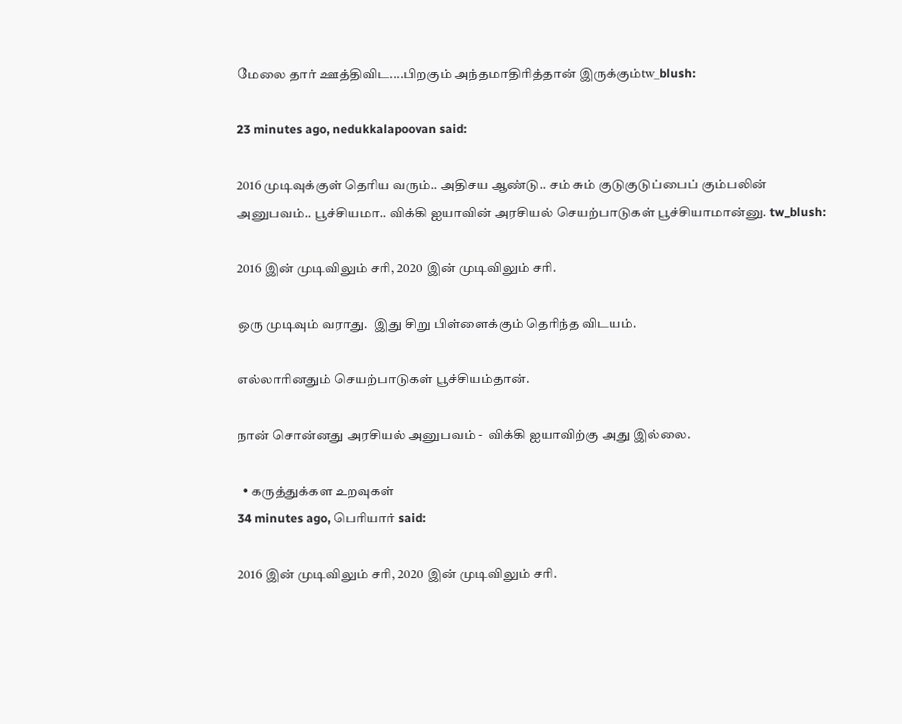மேலை தார் ஊத்திவிட....பிறகும் அந்தமாதிரித்தான் இருக்கும்tw_blush:

23 minutes ago, nedukkalapoovan said:

2016 முடிவுக்குள் தெரிய வரும்.. அதிசய ஆண்டு.. சம் சும் குடுகுடுப்பைப் கும்பலின் அனுபவம்.. பூச்சியமா.. விக்கி ஐயாவின் அரசியல் செயற்பாடுகள் பூச்சியாமான்னு. tw_blush:

2016 இன் முடிவிலும் சரி, 2020 இன் முடிவிலும் சரி.

ஒரு முடிவும் வராது.  இது சிறு பிள்ளைக்கும் தெரிந்த விடயம்.

எல்லாரினதும் செயற்பாடுகள் பூச்சியம்தான்.

நான் சொன்னது அரசியல் அனுபவம் -  விக்கி ஐயாவிற்கு அது இல்லை.

  • கருத்துக்கள உறவுகள்
34 minutes ago, பெரியார் said:

2016 இன் முடிவிலும் சரி, 2020 இன் முடிவிலும் சரி.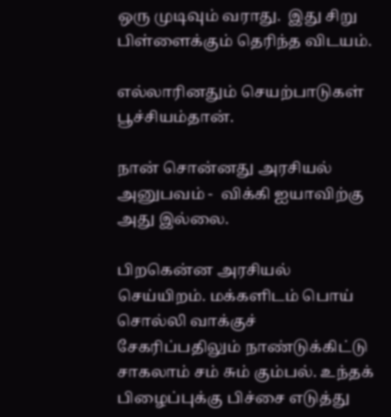ஒரு முடிவும் வராது.  இது சிறு பிள்ளைக்கும் தெரிந்த விடயம்.

எல்லாரினதும் செயற்பாடுகள் பூச்சியம்தான்.

நான் சொன்னது அரசியல் அனுபவம் -  விக்கி ஐயாவிற்கு அது இல்லை.

பிறகென்ன அரசியல் செய்யிறம். மக்களிடம் பொய் சொல்லி வாக்குச் சேகரிப்பதிலும் நாண்டுக்கிட்டு சாகலாம் சம் சும் கும்பல். உந்தக் பிழைப்புக்கு பிச்சை எடுத்து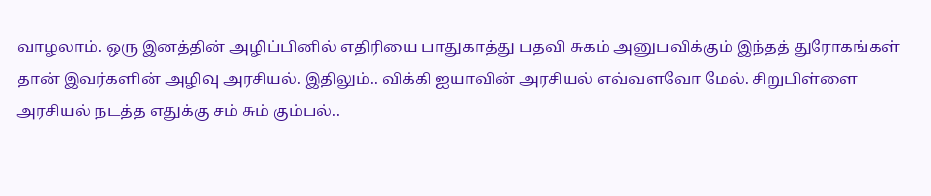வாழலாம். ஒரு இனத்தின் அழிப்பினில் எதிரியை பாதுகாத்து பதவி சுகம் அனுபவிக்கும் இந்தத் துரோகங்கள் தான் இவர்களின் அழிவு அரசியல். இதிலும்.. விக்கி ஐயாவின் அரசியல் எவ்வளவோ மேல். சிறுபிள்ளை அரசியல் நடத்த எதுக்கு சம் சும் கும்பல்..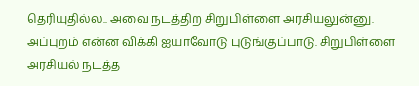தெரியுதில்ல.. அவை நடத்திற சிறுபிள்ளை அரசியலுன்னு. அப்புறம் என்ன விக்கி ஐயாவோடு புடுங்குப்பாடு. சிறுபிள்ளை அரசியல் நடத்த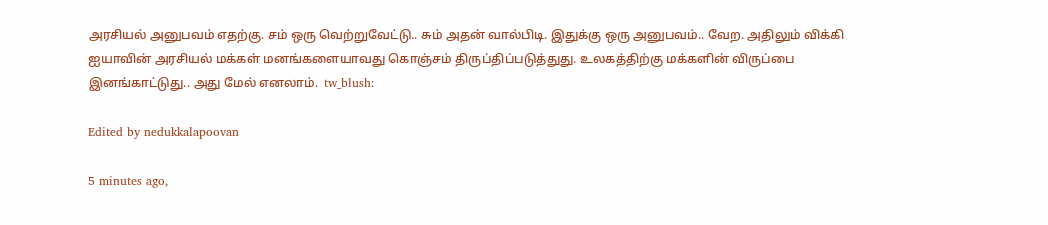அரசியல் அனுபவம் எதற்கு. சம் ஒரு வெற்றுவேட்டு.. சும் அதன் வால்பிடி. இதுக்கு ஒரு அனுபவம்.. வேற. அதிலும் விக்கி ஐயாவின் அரசியல் மக்கள் மனங்களையாவது கொஞ்சம் திருப்திப்படுத்துது. உலகத்திற்கு மக்களின் விருப்பை இனங்காட்டுது.. அது மேல் எனலாம்.  tw_blush:

Edited by nedukkalapoovan

5 minutes ago,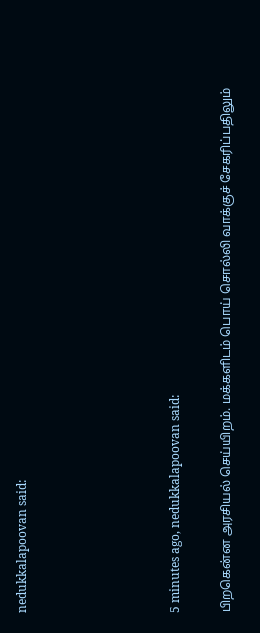nedukkalapoovan said:





5 minutes ago, nedukkalapoovan said:

பிறகென்ன அரசியல் செய்யிறம். மக்களிடம் பொய் சொல்லி வாக்குச் சேகரிப்பதிலும்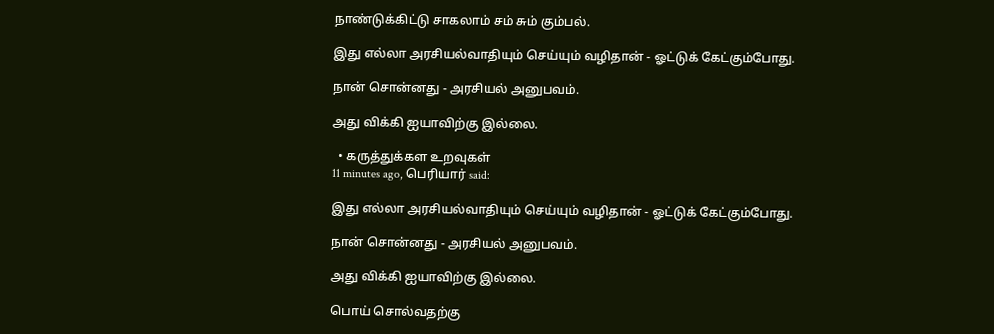நாண்டுக்கிட்டு சாகலாம் சம் சும் கும்பல்.

இது எல்லா அரசியல்வாதியும் செய்யும் வழிதான் - ஓட்டுக் கேட்கும்போது.

நான் சொன்னது - அரசியல் அனுபவம்.

அது விக்கி ஐயாவிற்கு இல்லை.

  • கருத்துக்கள உறவுகள்
11 minutes ago, பெரியார் said:

இது எல்லா அரசியல்வாதியும் செய்யும் வழிதான் - ஓட்டுக் கேட்கும்போது.

நான் சொன்னது - அரசியல் அனுபவம்.

அது விக்கி ஐயாவிற்கு இல்லை.

பொய் சொல்வதற்கு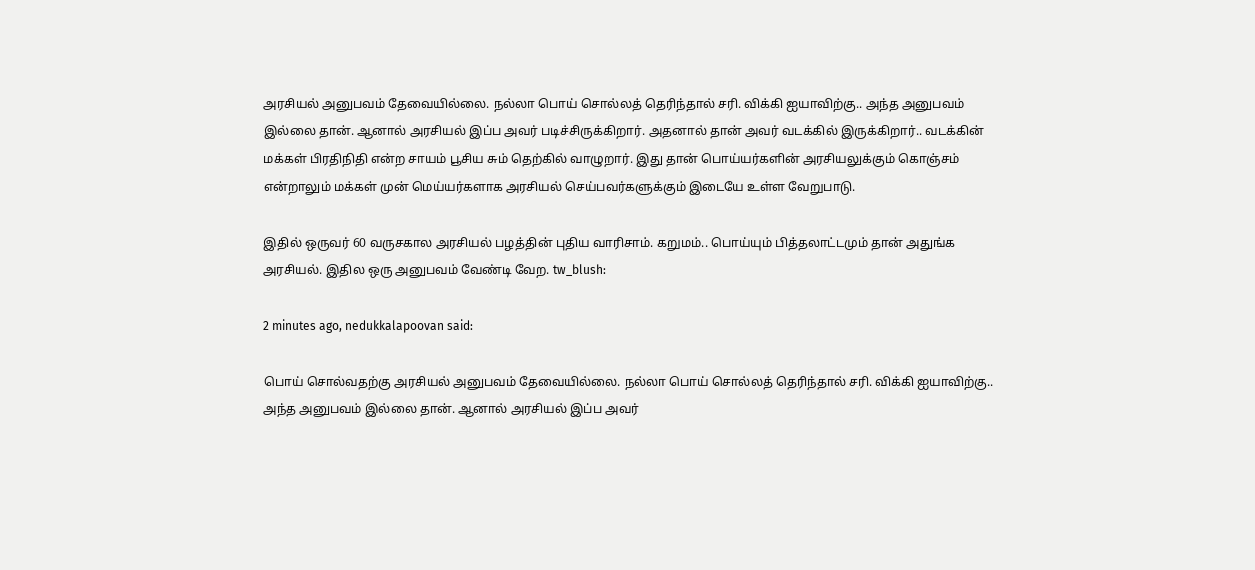அரசியல் அனுபவம் தேவையில்லை. நல்லா பொய் சொல்லத் தெரிந்தால் சரி. விக்கி ஐயாவிற்கு.. அந்த அனுபவம் இல்லை தான். ஆனால் அரசியல் இப்ப அவர் படிச்சிருக்கிறார். அதனால் தான் அவர் வடக்கில் இருக்கிறார்.. வடக்கின் மக்கள் பிரதிநிதி என்ற சாயம் பூசிய சும் தெற்கில் வாழுறார். இது தான் பொய்யர்களின் அரசியலுக்கும் கொஞ்சம் என்றாலும் மக்கள் முன் மெய்யர்களாக அரசியல் செய்பவர்களுக்கும் இடையே உள்ள வேறுபாடு.

இதில் ஒருவர் 60 வருசகால அரசியல் பழத்தின் புதிய வாரிசாம். கறுமம்.. பொய்யும் பித்தலாட்டமும் தான் அதுங்க அரசியல். இதில ஒரு அனுபவம் வேண்டி வேற. tw_blush:

2 minutes ago, nedukkalapoovan said:

பொய் சொல்வதற்கு அரசியல் அனுபவம் தேவையில்லை. நல்லா பொய் சொல்லத் தெரிந்தால் சரி. விக்கி ஐயாவிற்கு.. அந்த அனுபவம் இல்லை தான். ஆனால் அரசியல் இப்ப அவர்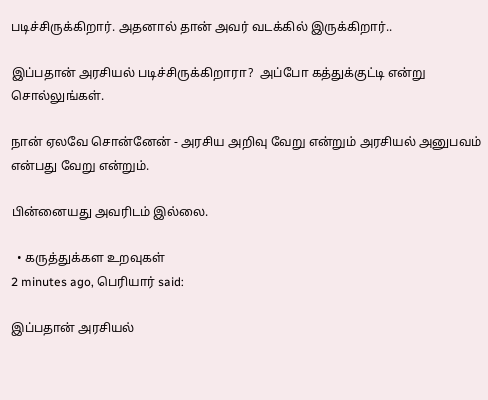படிச்சிருக்கிறார். அதனால் தான் அவர் வடக்கில் இருக்கிறார்..

இப்பதான் அரசியல் படிச்சிருக்கிறாரா?  அப்போ கத்துக்குட்டி என்று சொல்லுங்கள்.

நான் ஏலவே சொன்னேன் - அரசிய அறிவு வேறு என்றும் அரசியல் அனுபவம் என்பது வேறு என்றும்.

பின்னையது அவரிடம் இல்லை.

  • கருத்துக்கள உறவுகள்
2 minutes ago, பெரியார் said:

இப்பதான் அரசியல்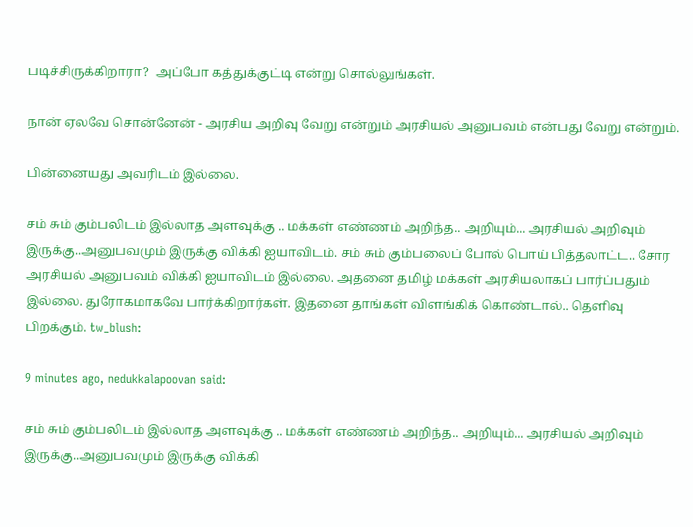படிச்சிருக்கிறாரா?  அப்போ கத்துக்குட்டி என்று சொல்லுங்கள்.

நான் ஏலவே சொன்னேன் - அரசிய அறிவு வேறு என்றும் அரசியல் அனுபவம் என்பது வேறு என்றும்.

பின்னையது அவரிடம் இல்லை.

சம் சும் கும்பலிடம் இல்லாத அளவுக்கு .. மக்கள் எண்ணம் அறிந்த.. அறியும்... அரசியல் அறிவும் இருக்கு..அனுபவமும் இருக்கு விக்கி ஐயாவிடம். சம் சும் கும்பலைப் போல் பொய் பித்தலாட்ட.. சோர அரசியல் அனுபவம் விக்கி ஐயாவிடம் இல்லை. அதனை தமிழ் மக்கள் அரசியலாகப் பார்ப்பதும் இல்லை. துரோகமாகவே பார்க்கிறார்கள். இதனை தாங்கள் விளங்கிக் கொண்டால்.. தெளிவு பிறக்கும். tw_blush:

9 minutes ago, nedukkalapoovan said:

சம் சும் கும்பலிடம் இல்லாத அளவுக்கு .. மக்கள் எண்ணம் அறிந்த.. அறியும்... அரசியல் அறிவும் இருக்கு..அனுபவமும் இருக்கு விக்கி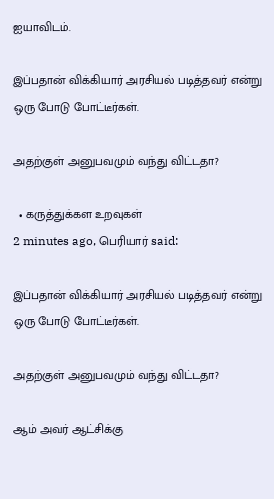ஐயாவிடம்.

இப்பதான் விக்கியார் அரசியல் படித்தவர் என்று ஒரு போடு போட்டீர்கள்.

அதற்குள் அனுபவமும் வந்து விட்டதா?

  • கருத்துக்கள உறவுகள்
2 minutes ago, பெரியார் said:

இப்பதான் விக்கியார் அரசியல் படித்தவர் என்று ஒரு போடு போட்டீர்கள்.

அதற்குள் அனுபவமும் வந்து விட்டதா?

ஆம் அவர் ஆட்சிக்கு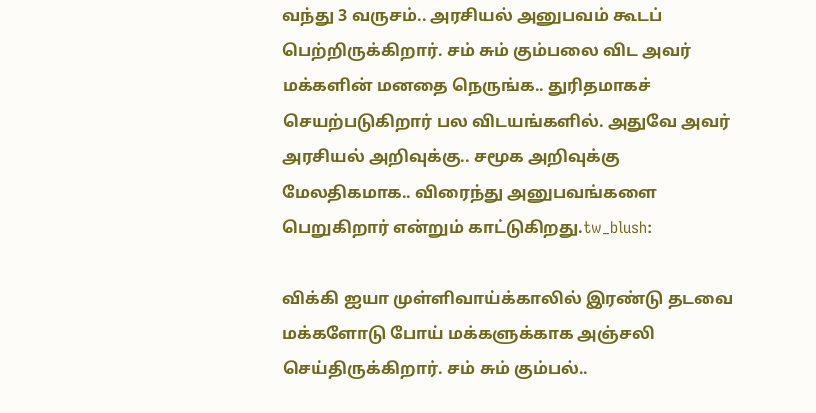வந்து 3 வருசம்.. அரசியல் அனுபவம் கூடப் பெற்றிருக்கிறார். சம் சும் கும்பலை விட அவர் மக்களின் மனதை நெருங்க.. துரிதமாகச் செயற்படுகிறார் பல விடயங்களில். அதுவே அவர் அரசியல் அறிவுக்கு.. சமூக அறிவுக்கு மேலதிகமாக.. விரைந்து அனுபவங்களை பெறுகிறார் என்றும் காட்டுகிறது.tw_blush:

விக்கி ஐயா முள்ளிவாய்க்காலில் இரண்டு தடவை மக்களோடு போய் மக்களுக்காக அஞ்சலி செய்திருக்கிறார். சம் சும் கும்பல்..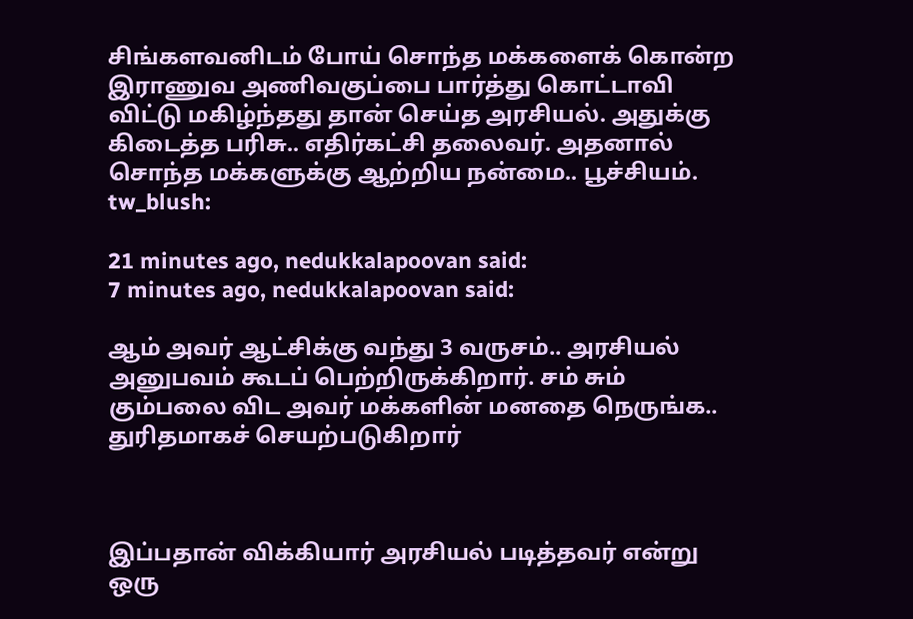சிங்களவனிடம் போய் சொந்த மக்களைக் கொன்ற இராணுவ அணிவகுப்பை பார்த்து கொட்டாவி விட்டு மகிழ்ந்தது தான் செய்த அரசியல். அதுக்கு கிடைத்த பரிசு.. எதிர்கட்சி தலைவர். அதனால் சொந்த மக்களுக்கு ஆற்றிய நன்மை.. பூச்சியம். tw_blush:

21 minutes ago, nedukkalapoovan said:
7 minutes ago, nedukkalapoovan said:

ஆம் அவர் ஆட்சிக்கு வந்து 3 வருசம்.. அரசியல் அனுபவம் கூடப் பெற்றிருக்கிறார். சம் சும் கும்பலை விட அவர் மக்களின் மனதை நெருங்க.. துரிதமாகச் செயற்படுகிறார்



இப்பதான் விக்கியார் அரசியல் படித்தவர் என்று ஒரு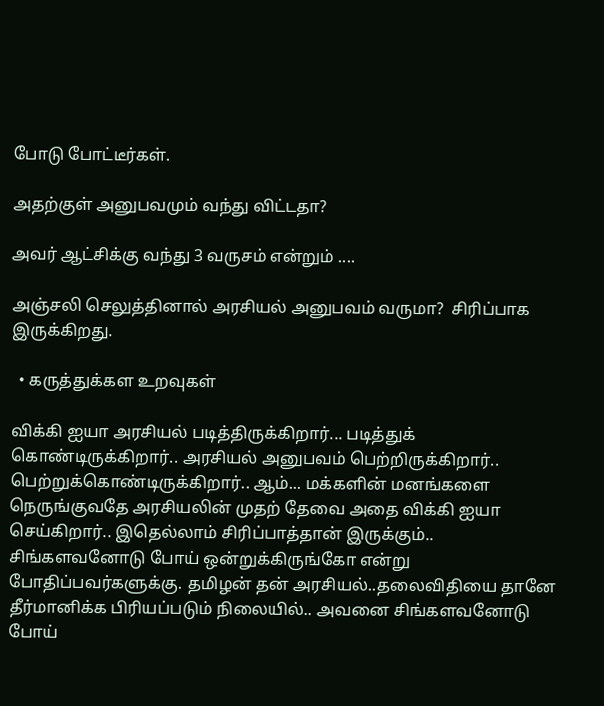போடு போட்டீர்கள்.

அதற்குள் அனுபவமும் வந்து விட்டதா?

அவர் ஆட்சிக்கு வந்து 3 வருசம் என்றும் ....

அஞ்சலி செலுத்தினால் அரசியல் அனுபவம் வருமா?  சிரிப்பாக இருக்கிறது.

  • கருத்துக்கள உறவுகள்

விக்கி ஐயா அரசியல் படித்திருக்கிறார்... படித்துக் கொண்டிருக்கிறார்.. அரசியல் அனுபவம் பெற்றிருக்கிறார்.. பெற்றுக்கொண்டிருக்கிறார்.. ஆம்... மக்களின் மனங்களை நெருங்குவதே அரசியலின் முதற் தேவை அதை விக்கி ஐயா செய்கிறார்.. இதெல்லாம் சிரிப்பாத்தான் இருக்கும்.. சிங்களவனோடு போய் ஒன்றுக்கிருங்கோ என்று போதிப்பவர்களுக்கு. தமிழன் தன் அரசியல்..தலைவிதியை தானே தீர்மானிக்க பிரியப்படும் நிலையில்.. அவனை சிங்களவனோடு போய்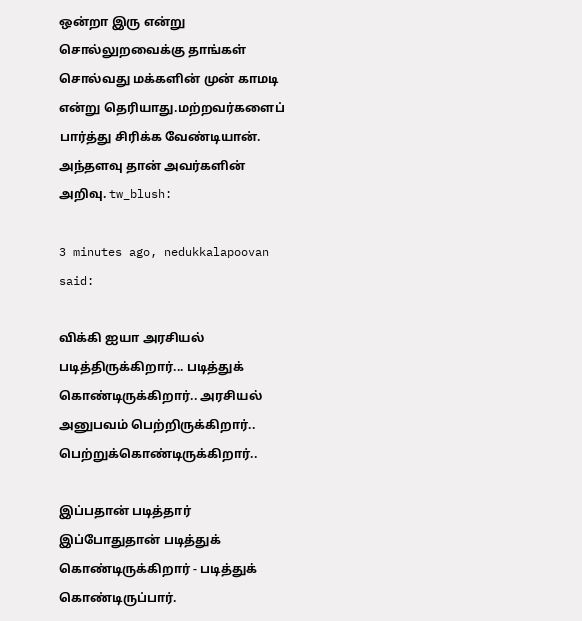ஒன்றா இரு என்று சொல்லுறவைக்கு தாங்கள் சொல்வது மக்களின் முன் காமடி என்று தெரியாது.மற்றவர்களைப் பார்த்து சிரிக்க வேண்டியான். அந்தளவு தான் அவர்களின் அறிவு. tw_blush:

3 minutes ago, nedukkalapoovan said:

விக்கி ஐயா அரசியல் படித்திருக்கிறார்... படித்துக் கொண்டிருக்கிறார்.. அரசியல் அனுபவம் பெற்றிருக்கிறார்.. பெற்றுக்கொண்டிருக்கிறார்..

இப்பதான் படித்தார்
இப்போதுதான் படித்துக் கொண்டிருக்கிறார் - படித்துக் கொண்டிருப்பார்.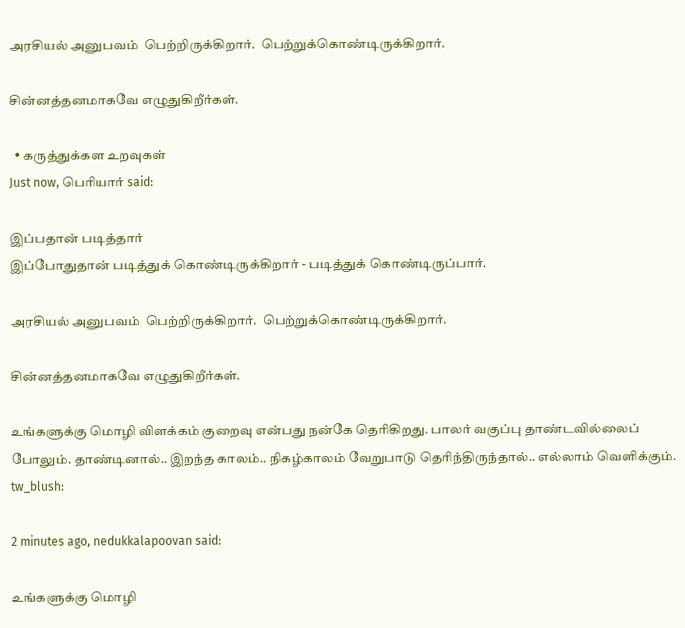அரசியல் அனுபவம்  பெற்றிருக்கிறார்.  பெற்றுக்கொண்டிருக்கிறார்.

சின்னத்தனமாகவே எழுதுகிறீர்கள்.

  • கருத்துக்கள உறவுகள்
Just now, பெரியார் said:

இப்பதான் படித்தார்
இப்போதுதான் படித்துக் கொண்டிருக்கிறார் - படித்துக் கொண்டிருப்பார்.

அரசியல் அனுபவம்  பெற்றிருக்கிறார்.  பெற்றுக்கொண்டிருக்கிறார்.

சின்னத்தனமாகவே எழுதுகிறீர்கள்.

உங்களுக்கு மொழி விளக்கம் குறைவு என்பது நன்கே தெரிகிறது. பாலர் வகுப்பு தாண்டவில்லைப் போலும். தாண்டினால்.. இறந்த காலம்.. நிகழ்காலம் வேறுபாடு தெரிந்திருந்தால்.. எல்லாம் வெளிக்கும். tw_blush:

2 minutes ago, nedukkalapoovan said:

உங்களுக்கு மொழி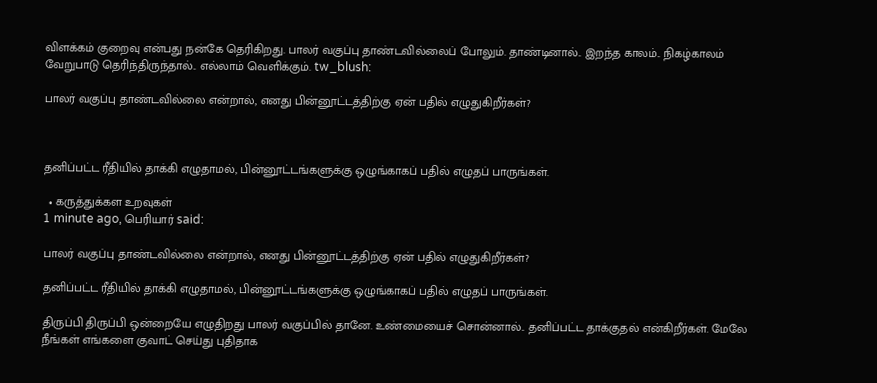விளக்கம் குறைவு என்பது நன்கே தெரிகிறது. பாலர் வகுப்பு தாண்டவில்லைப் போலும். தாண்டினால்.. இறந்த காலம்.. நிகழ்காலம் வேறுபாடு தெரிந்திருந்தால்.. எல்லாம் வெளிக்கும். tw_blush:

பாலர் வகுப்பு தாண்டவில்லை என்றால், எனது பின்னூட்டத்திற்கு ஏன் பதில் எழுதுகிறீர்கள்?



தனிப்பட்ட ரீதியில் தாக்கி எழுதாமல், பின்னூட்டங்களுக்கு ஒழுங்காகப் பதில் எழுதப் பாருங்கள்.

  • கருத்துக்கள உறவுகள்
1 minute ago, பெரியார் said:

பாலர் வகுப்பு தாண்டவில்லை என்றால், எனது பின்னூட்டத்திற்கு ஏன் பதில் எழுதுகிறீர்கள்?

தனிப்பட்ட ரீதியில் தாக்கி எழுதாமல், பின்னூட்டங்களுக்கு ஒழுங்காகப் பதில் எழுதப் பாருங்கள்.

திருப்பி திருப்பி ஒன்றையே எழுதிறது பாலர் வகுப்பில் தானே. உண்மையைச் சொன்னால்.. தனிப்பட்ட தாக்குதல் என்கிறீர்கள். மேலே நீங்கள் எங்களை குவாட் செய்து புதிதாக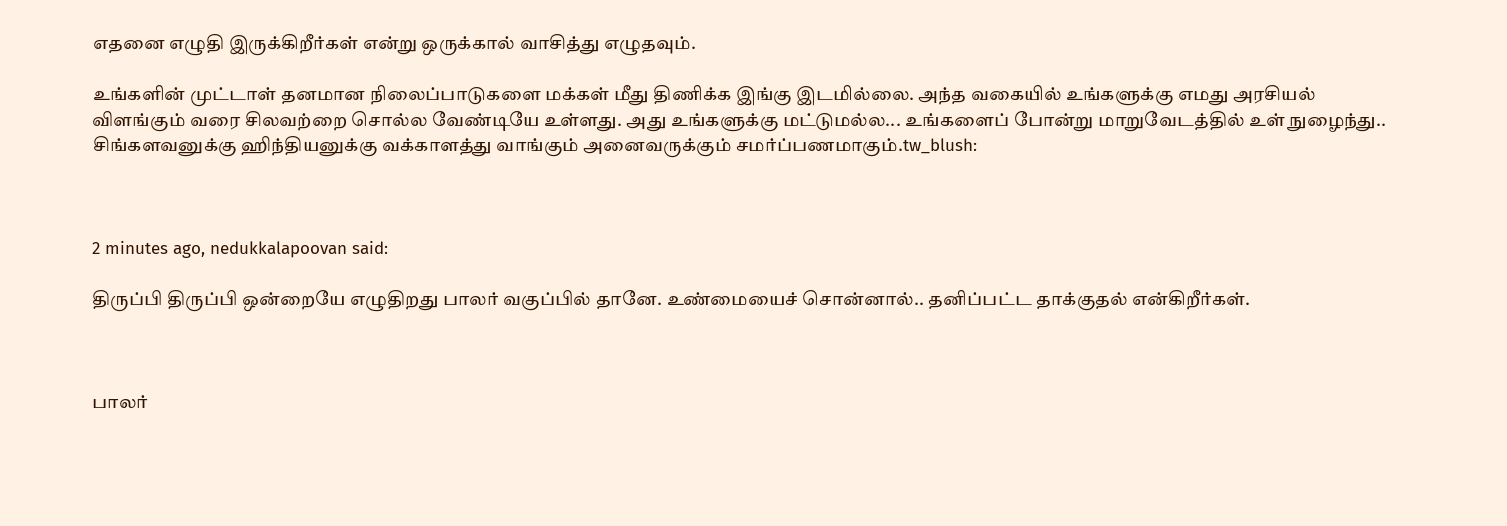எதனை எழுதி இருக்கிறீர்கள் என்று ஒருக்கால் வாசித்து எழுதவும்.

உங்களின் முட்டாள் தனமான நிலைப்பாடுகளை மக்கள் மீது திணிக்க இங்கு இடமில்லை. அந்த வகையில் உங்களுக்கு எமது அரசியல் விளங்கும் வரை சிலவற்றை சொல்ல வேண்டியே உள்ளது. அது உங்களுக்கு மட்டுமல்ல... உங்களைப் போன்று மாறுவேடத்தில் உள் நுழைந்து.. சிங்களவனுக்கு ஹிந்தியனுக்கு வக்காளத்து வாங்கும் அனைவருக்கும் சமர்ப்பணமாகும்.tw_blush:



2 minutes ago, nedukkalapoovan said:

திருப்பி திருப்பி ஒன்றையே எழுதிறது பாலர் வகுப்பில் தானே. உண்மையைச் சொன்னால்.. தனிப்பட்ட தாக்குதல் என்கிறீர்கள்.



பாலர்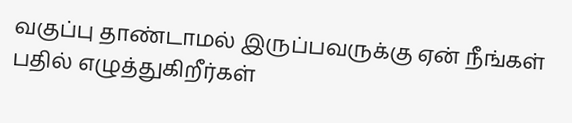வகுப்பு தாண்டாமல் இருப்பவருக்கு ஏன் நீங்கள் பதில் எழுத்துகிறீர்கள்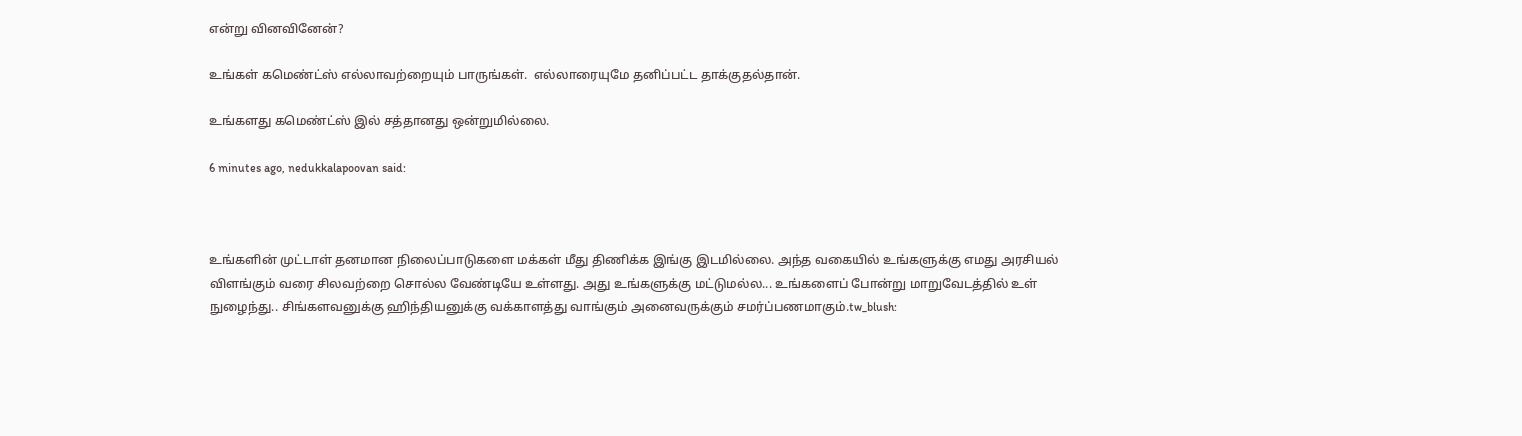என்று வினவினேன்?

உங்கள் கமெண்ட்ஸ் எல்லாவற்றையும் பாருங்கள்.  எல்லாரையுமே தனிப்பட்ட தாக்குதல்தான்.

உங்களது கமெண்ட்ஸ் இல் சத்தானது ஒன்றுமில்லை.

6 minutes ago, nedukkalapoovan said:



உங்களின் முட்டாள் தனமான நிலைப்பாடுகளை மக்கள் மீது திணிக்க இங்கு இடமில்லை. அந்த வகையில் உங்களுக்கு எமது அரசியல் விளங்கும் வரை சிலவற்றை சொல்ல வேண்டியே உள்ளது. அது உங்களுக்கு மட்டுமல்ல... உங்களைப் போன்று மாறுவேடத்தில் உள் நுழைந்து.. சிங்களவனுக்கு ஹிந்தியனுக்கு வக்காளத்து வாங்கும் அனைவருக்கும் சமர்ப்பணமாகும்.tw_blush: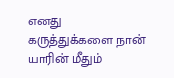எனது கருத்துக்களை நான் யாரின் மீதும்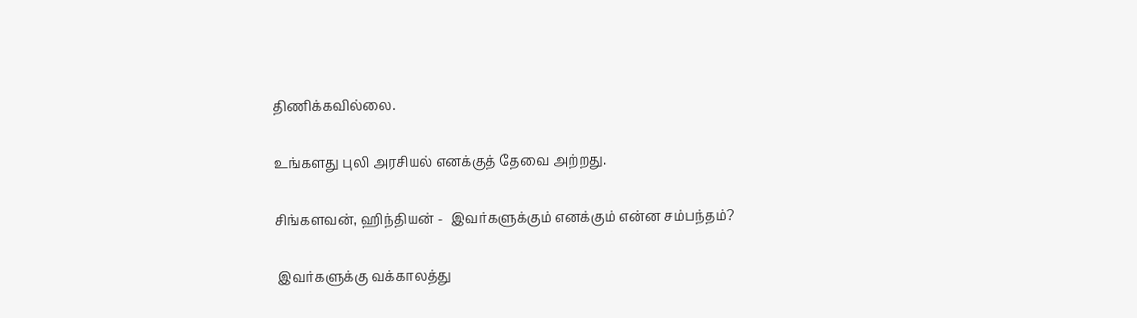திணிக்கவில்லை.

உங்களது புலி அரசியல் எனக்குத் தேவை அற்றது.

சிங்களவன், ஹிந்தியன் -  இவர்களுக்கும் எனக்கும் என்ன சம்பந்தம்?

 இவர்களுக்கு வக்காலத்து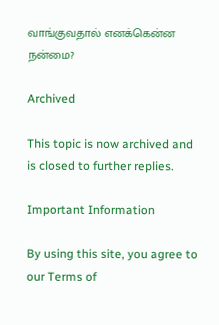வாங்குவதால் எனக்கென்ன நன்மை?

Archived

This topic is now archived and is closed to further replies.

Important Information

By using this site, you agree to our Terms of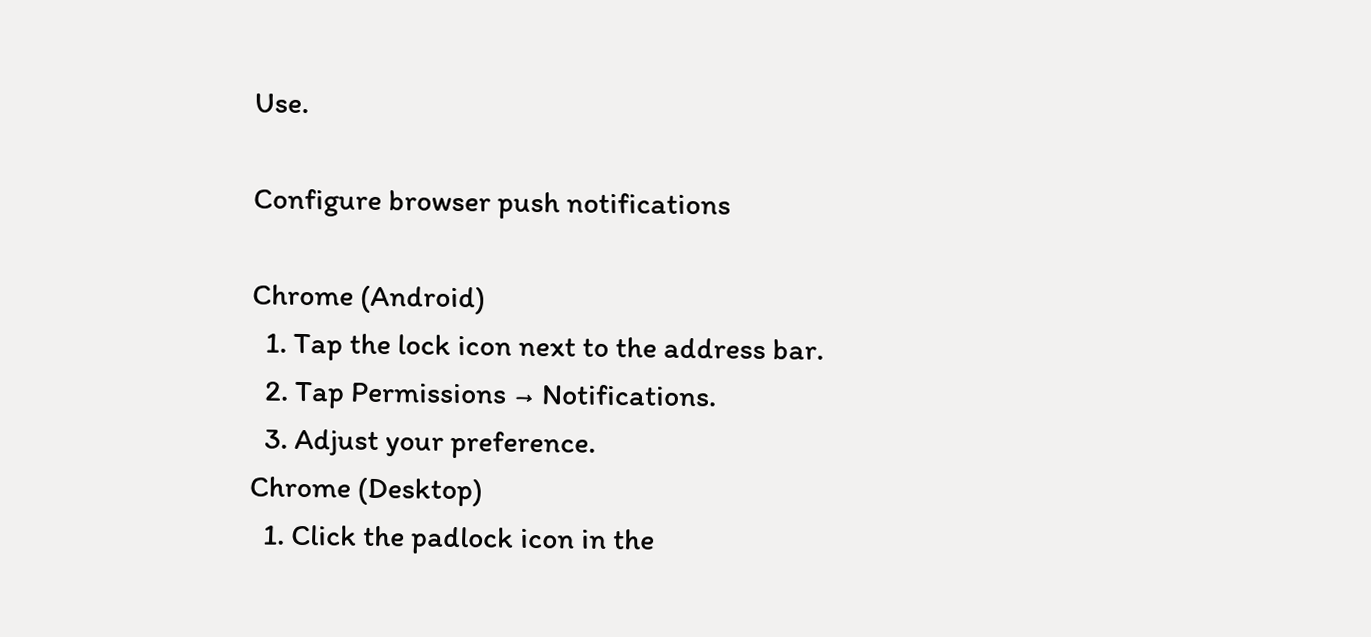Use.

Configure browser push notifications

Chrome (Android)
  1. Tap the lock icon next to the address bar.
  2. Tap Permissions → Notifications.
  3. Adjust your preference.
Chrome (Desktop)
  1. Click the padlock icon in the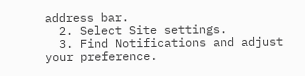address bar.
  2. Select Site settings.
  3. Find Notifications and adjust your preference.